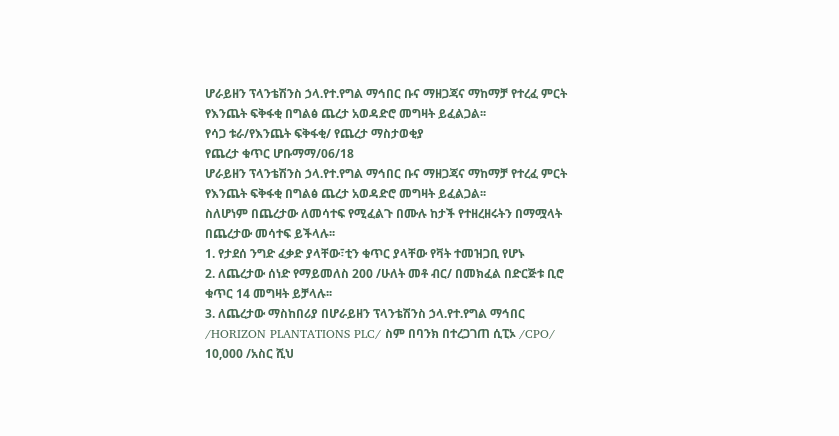ሆራይዘን ፕላንቴሽንስ ኃላ.የተ.የግል ማኅበር ቡና ማዘጋጃና ማከማቻ የተረፈ ምርት የእንጨት ፍቅፋቂ በግልፅ ጨረታ አወዳድሮ መግዛት ይፈልጋል፡፡
የሳጋ ቱራ/የእንጨት ፍቅፋቂ/ የጨረታ ማስታወቂያ
የጨረታ ቁጥር ሆቡማማ/06/18
ሆራይዘን ፕላንቴሽንስ ኃላ.የተ.የግል ማኅበር ቡና ማዘጋጃና ማከማቻ የተረፈ ምርት የእንጨት ፍቅፋቂ በግልፅ ጨረታ አወዳድሮ መግዛት ይፈልጋል፡፡
ስለሆነም በጨረታው ለመሳተፍ የሚፈልጉ በሙሉ ከታች የተዘረዘሩትን በማሟላት በጨረታው መሳተፍ ይችላሉ፡፡
1. የታደሰ ንግድ ፈቃድ ያላቸው፣ቲን ቁጥር ያላቸው የቫት ተመዝጋቢ የሆኑ
2. ለጨረታው ሰነድ የማይመለስ 200 /ሁለት መቶ ብር/ በመክፈል በድርጅቱ ቢሮ ቁጥር 14 መግዛት ይቻላሉ፡፡
3. ለጨረታው ማስከበሪያ በሆራይዘን ፕላንቴሽንስ ኃላ.የተ.የግል ማኅበር /HORIZON PLANTATIONS PLC/ ስም በባንክ በተረጋገጠ ሲፒኦ /CPO/ 10,000 /አስር ሺህ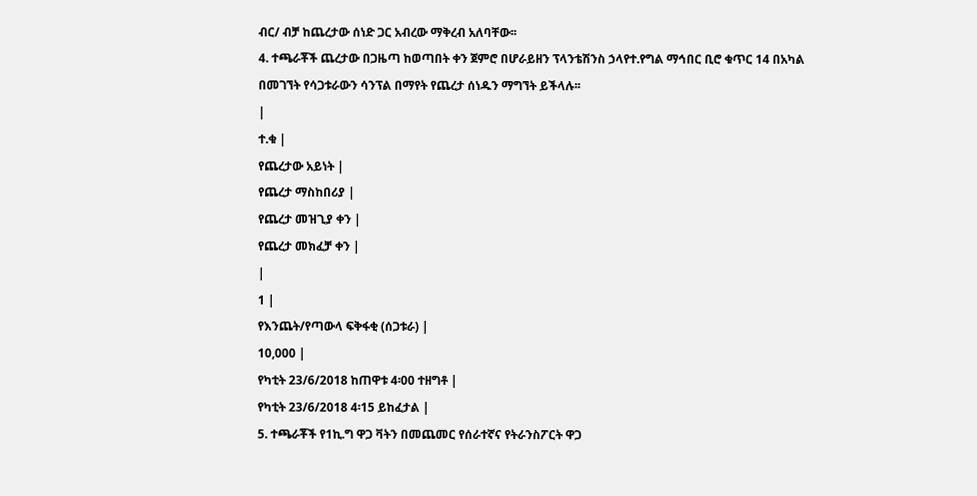ብር/ ብቻ ከጨረታው ሰነድ ጋር አብረው ማቅረብ አለባቸው፡፡
4. ተጫራቾች ጨረታው በጋዜጣ ከወጣበት ቀን ጀምሮ በሆራይዘን ፕላንቴሽንስ ኃላየተ.የግል ማኅበር ቢሮ ቁጥር 14 በአካል በመገኘት የሳጋቱራውን ሳንፕል በማየት የጨረታ ሰነዱን ማግኘት ይችላሉ፡፡
|
ተ.ቁ |
የጨረታው አይነት |
የጨረታ ማስከበሪያ |
የጨረታ መዝጊያ ቀን |
የጨረታ መክፈቻ ቀን |
|
1 |
የእንጨት/የጣውላ ፍቅፋቂ (ሰጋቱራ) |
10,000 |
የካቲት 23/6/2018 ከጠዋቱ 4፡00 ተዘግቶ |
የካቲት 23/6/2018 4፡15 ይከፈታል |
5. ተጫራቾች የ1ኪ.ግ ዋጋ ቫትን በመጨመር የሰራተኛና የትራንስፖርት ዋጋ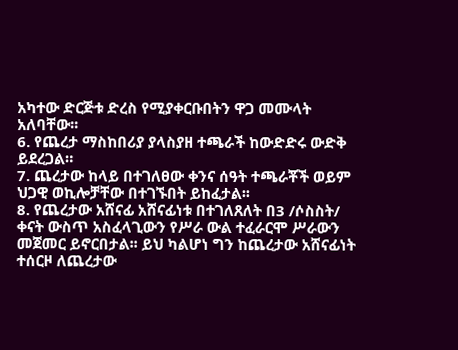አካተው ድርጅቱ ድረስ የሚያቀርቡበትን ዋጋ መሙላት አለባቸው፡፡
6. የጨረታ ማስከበሪያ ያላስያዘ ተጫራች ከውድድሩ ውድቅ ይደረጋል።
7. ጨረታው ከላይ በተገለፀው ቀንና ሰዓት ተጫራቾች ወይም ህጋዊ ወኪሎቻቸው በተገኙበት ይከፈታል፡፡
8. የጨረታው አሸናፊ አሸናፊነቱ በተገለጸለት በ3 /ሶስስት/ ቀናት ውስጥ አስፈላጊውን የሥራ ውል ተፈራርሞ ሥራውን መጀመር ይኖርበታል፡፡ ይህ ካልሆነ ግን ከጨረታው አሸናፊነት ተሰርዞ ለጨረታው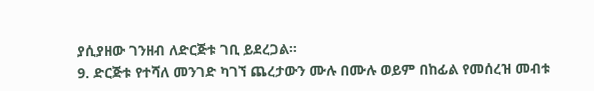ያሲያዘው ገንዘብ ለድርጅቱ ገቢ ይደረጋል።
9. ድርጅቱ የተሻለ መንገድ ካገኘ ጨረታውን ሙሉ በሙሉ ወይም በከፊል የመሰረዝ መብቱ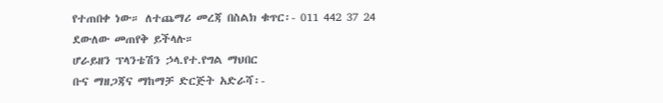የተጠበቀ ነው። ለተጨማሪ መረጃ በስልክ ቁጥር፡- 011 442 37 24
ደውለው መጠየቅ ይችላሉ።
ሆራይዘን ፕላንቴሽን ኃላ.የተ.የግል ማህበር
ቡና ማዘጋጃና ማከማቻ ድርጅት አድራሻ፡-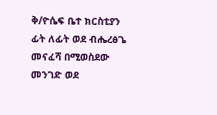ቅ/ዮሴፍ ቤተ ክርስቲያን ፊት ለፊት ወደ ብሔረፅጌ መናፈሻ በሚወስደው መንገድ ወደ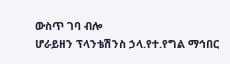ውስጥ ገባ ብሎ
ሆራይዘን ፕላንቴሽንስ ኃላ.የተ.የግል ማኅበር